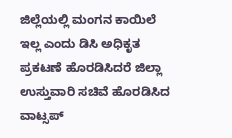ಜಿಲ್ಲೆಯಲ್ಲಿ ಮಂಗನ ಕಾಯಿಲೆ ಇಲ್ಲ ಎಂದು ಡಿಸಿ ಅಧಿಕೃತ ಪ್ರಕಟಣೆ ಹೊರಡಿಸಿದರೆ ಜಿಲ್ಲಾ ಉಸ್ತುವಾರಿ ಸಚಿವೆ ಹೊರಡಿಸಿದ ವಾಟ್ಸಪ್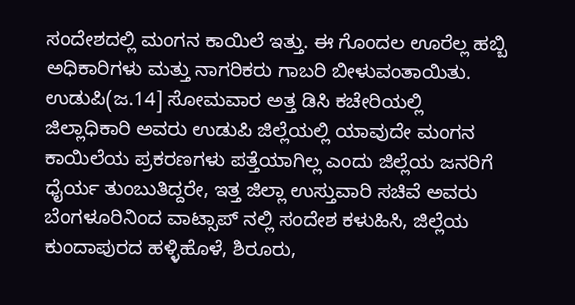ಸಂದೇಶದಲ್ಲಿ ಮಂಗನ ಕಾಯಿಲೆ ಇತ್ತು. ಈ ಗೊಂದಲ ಊರೆಲ್ಲ ಹಬ್ಬಿ ಅಧಿಕಾರಿಗಳು ಮತ್ತು ನಾಗರಿಕರು ಗಾಬರಿ ಬೀಳುವಂತಾಯಿತು.
ಉಡುಪಿ(ಜ.14] ಸೋಮವಾರ ಅತ್ತ ಡಿಸಿ ಕಚೇರಿಯಲ್ಲಿ ಜಿಲ್ಲಾಧಿಕಾರಿ ಅವರು ಉಡುಪಿ ಜಿಲ್ಲೆಯಲ್ಲಿ ಯಾವುದೇ ಮಂಗನ ಕಾಯಿಲೆಯ ಪ್ರಕರಣಗಳು ಪತ್ತೆಯಾಗಿಲ್ಲ ಎಂದು ಜಿಲ್ಲೆಯ ಜನರಿಗೆ ಧೈರ್ಯ ತುಂಬುತಿದ್ದರೇ, ಇತ್ತ ಜಿಲ್ಲಾ ಉಸ್ತುವಾರಿ ಸಚಿವೆ ಅವರು ಬೆಂಗಳೂರಿನಿಂದ ವಾಟ್ಸಾಪ್ ನಲ್ಲಿ ಸಂದೇಶ ಕಳುಹಿಸಿ, ಜಿಲ್ಲೆಯ ಕುಂದಾಪುರದ ಹಳ್ಳಿಹೊಳೆ, ಶಿರೂರು,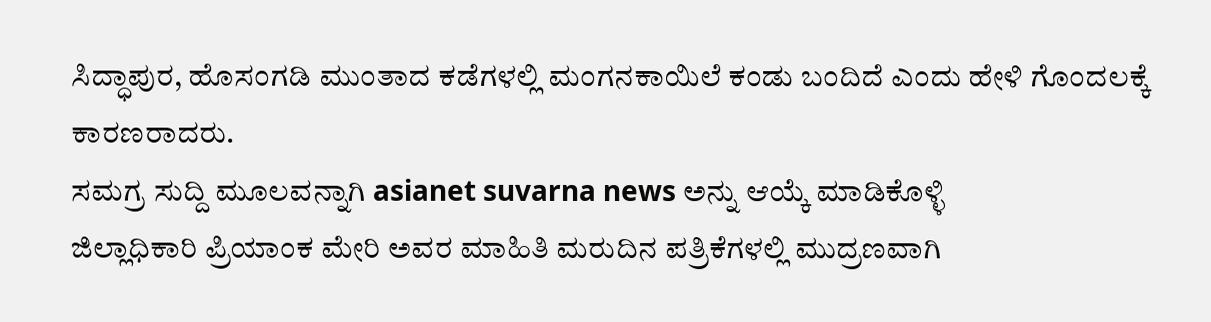ಸಿದ್ಧಾಪುರ, ಹೊಸಂಗಡಿ ಮುಂತಾದ ಕಡೆಗಳಲ್ಲಿ ಮಂಗನಕಾಯಿಲೆ ಕಂಡು ಬಂದಿದೆ ಎಂದು ಹೇಳಿ ಗೊಂದಲಕ್ಕೆ ಕಾರಣರಾದರು.
ಸಮಗ್ರ ಸುದ್ದಿ ಮೂಲವನ್ನಾಗಿ asianet suvarna news ಅನ್ನು ಆಯ್ಕೆ ಮಾಡಿಕೊಳ್ಳಿ
ಜಿಲ್ಲಾಧಿಕಾರಿ ಪ್ರಿಯಾಂಕ ಮೇರಿ ಅವರ ಮಾಹಿತಿ ಮರುದಿನ ಪತ್ರಿಕೆಗಳಲ್ಲಿ ಮುದ್ರಣವಾಗಿ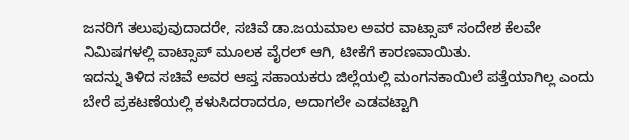ಜನರಿಗೆ ತಲುಪುವುದಾದರೇ, ಸಚಿವೆ ಡಾ.ಜಯಮಾಲ ಅವರ ವಾಟ್ಸಾಪ್ ಸಂದೇಶ ಕೆಲವೇ ನಿಮಿಷಗಳಲ್ಲಿ ವಾಟ್ಸಾಪ್ ಮೂಲಕ ವೈರಲ್ ಆಗಿ, ಟೀಕೆಗೆ ಕಾರಣವಾಯಿತು.
ಇದನ್ನು ತಿಳಿದ ಸಚಿವೆ ಅವರ ಆಪ್ತ ಸಹಾಯಕರು ಜಿಲ್ಲೆಯಲ್ಲಿ ಮಂಗನಕಾಯಿಲೆ ಪತ್ತೆಯಾಗಿಲ್ಲ ಎಂದು ಬೇರೆ ಪ್ರಕಟಣೆಯಲ್ಲಿ ಕಳುಸಿದರಾದರೂ, ಅದಾಗಲೇ ಎಡವಟ್ಟಾಗಿ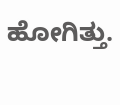ಹೋಗಿತ್ತು.